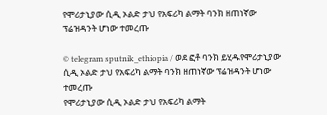የሞሪታኒያው ሲዲ ኦልድ ታህ የአፍሪካ ልማት ባንክ ዘጠነኛው ፕሬዝዳንት ሆነው ተመረጡ

© telegram sputnik_ethiopia / ወደ ፎቶ ባንክ ይሂዱየሞሪታኒያው ሲዲ ኦልድ ታህ የአፍሪካ ልማት ባንክ ዘጠነኛው ፕሬዝዳንት ሆነው ተመረጡ
የሞሪታኒያው ሲዲ ኦልድ ታህ የአፍሪካ ልማት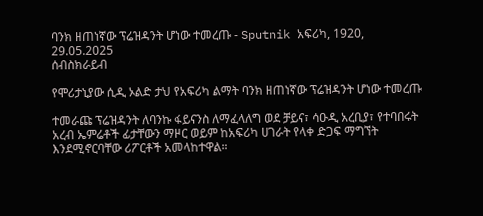ባንክ ዘጠነኛው ፕሬዝዳንት ሆነው ተመረጡ - Sputnik አፍሪካ, 1920, 29.05.2025
ሰብስክራይብ

የሞሪታኒያው ሲዲ ኦልድ ታህ የአፍሪካ ልማት ባንክ ዘጠነኛው ፕሬዝዳንት ሆነው ተመረጡ

ተመራጩ ፕሬዝዳንት ለባንኩ ፋይናንስ ለማፈላለግ ወደ ቻይና፣ ሳዑዲ አረቢያ፣ የተባበሩት አረብ ኤምሬቶች ፊታቸውን ማዞር ወይም ከአፍሪካ ሀገራት የላቀ ድጋፍ ማግኘት እንደሚኖርባቸው ሪፖርቶች አመላከተዋል።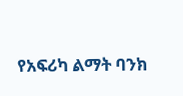የአፍሪካ ልማት ባንክ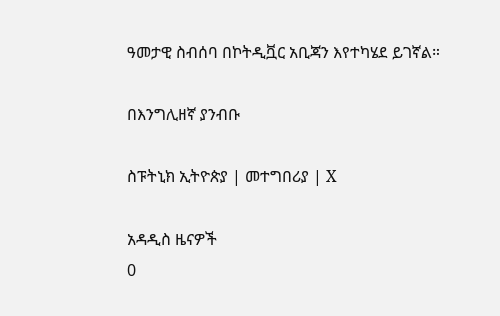ዓመታዊ ስብሰባ በኮትዲቯር አቢጃን እየተካሄደ ይገኛል።

በእንግሊዘኛ ያንብቡ

ስፑትኒክ ኢትዮጵያ | መተግበሪያ | X

አዳዲስ ዜናዎች
0